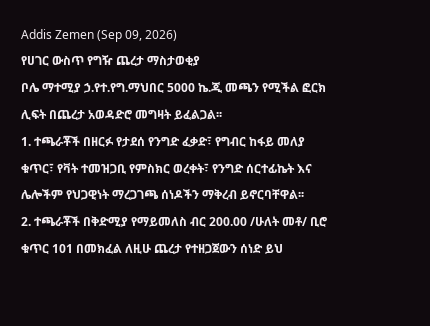Addis Zemen (Sep 09, 2026)
የሀገር ውስጥ የግዥ ጨረታ ማስታወቂያ
ቦሌ ማተሚያ ኃ.የተ.የግ.ማህበር 5000 ኬ.ጂ መጫን የሚችል ፎርክ ሊፍት በጨረታ አወዳድሮ መግዛት ይፈልጋል፡፡
1. ተጫራቾች በዘርፉ የታደሰ የንግድ ፈቃድ፣ የግብር ከፋይ መለያ ቁጥር፣ የቫት ተመዝጋቢ የምስክር ወረቀት፣ የንግድ ሰርተፊኬት እና ሌሎችም የህጋዊነት ማረጋገጫ ሰነዶችን ማቅረብ ይኖርባቸዋል፡፡
2. ተጫራቾች በቅድሚያ የማይመለስ ብር 200.00 /ሁለት መቶ/ ቢሮ ቁጥር 101 በመክፈል ለዚሁ ጨረታ የተዘጋጀውን ሰነድ ይህ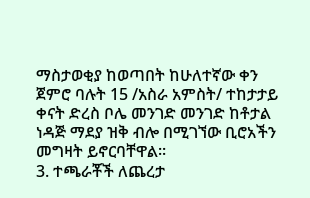ማስታወቂያ ከወጣበት ከሁለተኛው ቀን ጀምሮ ባሉት 15 /አስራ አምስት/ ተከታታይ ቀናት ድረስ ቦሌ መንገድ መንገድ ከቶታል ነዳጅ ማደያ ዝቅ ብሎ በሚገኘው ቢሮአችን መግዛት ይኖርባቸዋል፡፡
3. ተጫራቾች ለጨረታ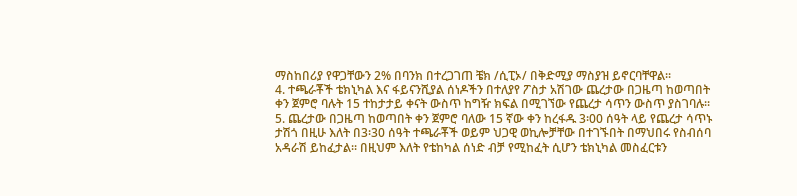ማስከበሪያ የዋጋቸውን 2% በባንክ በተረጋገጠ ቼክ /ሲፒኦ/ በቅድሚያ ማስያዝ ይኖርባቸዋል፡፡
4. ተጫራቾች ቴክኒካል እና ፋይናንሺያል ሰነዶችን በተለያየ ፖስታ አሽገው ጨረታው በጋዜጣ ከወጣበት ቀን ጀምሮ ባሉት 15 ተከታታይ ቀናት ውስጥ ከግዥ ክፍል በሚገኘው የጨረታ ሳጥን ውስጥ ያስገባሉ፡፡
5. ጨረታው በጋዜጣ ከወጣበት ቀን ጀምሮ ባለው 15 ኛው ቀን ከረፋዱ 3፡00 ሰዓት ላይ የጨረታ ሳጥኑ ታሽጎ በዚሁ እለት በ3፡30 ሰዓት ተጫራቾች ወይም ህጋዊ ወኪሎቻቸው በተገኙበት በማህበሩ የስብሰባ አዳራሽ ይከፈታል፡፡ በዚህም እለት የቴከካል ሰነድ ብቻ የሚከፈት ሲሆን ቴክኒካል መስፈርቱን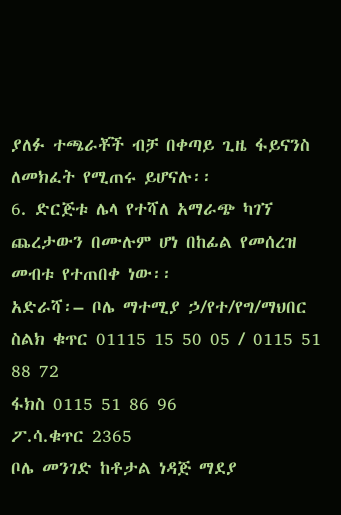ያለፉ ተጫራቾች ብቻ በቀጣይ ጊዜ ፋይናንስ ለመክፈት የሚጠሩ ይሆናሉ፡፡
6. ድርጅቱ ሌላ የተሻለ አማራጭ ካገኘ ጨረታውን በሙሉም ሆነ በከፊል የመሰረዝ መብቱ የተጠበቀ ነው፡፡
አድራሻ፡– ቦሌ ማተሚያ ኃ/የተ/የግ/ማህበር
ስልክ ቁጥር 01115 15 50 05 / 0115 51 88 72
ፋክስ 0115 51 86 96
ፖ.ሳ.ቁጥር 2365
ቦሌ መንገድ ከቶታል ነዳጅ ማደያ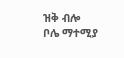ዝቅ ብሎ
ቦሌ ማተሚያ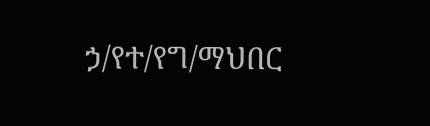ኃ/የተ/የግ/ማህበር